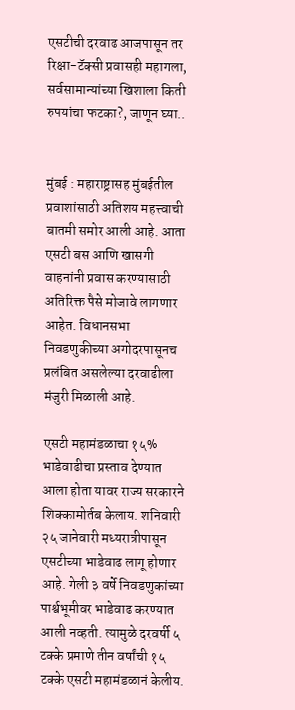एसटीची दरवाढ आजपासून तर रिक्षा-टॅक्सी प्रवासही महागला, सर्वसामान्यांच्या खिशाला किती रुपयांचा फटका?, जाणून घ्या..


मुंबई : महाराष्ट्रासह मुंबईतील प्रवाशांसाठी अतिशय महत्त्वाची बातमी समोर आली आहे. आता एसटी बस आणि खासगी वाहनांनी प्रवास करण्यासाठी अतिरिक्त पैसे मोजावे लागणार आहेत. विधानसभा निवडणुकीच्या अगोदरपासूनच प्रलंबित असलेल्या दरवाढीला मंजुरी मिळाली आहे.

एसटी महामंडळाचा १५% भाडेवाढीचा प्रस्ताव देण्यात आला होता यावर राज्य सरकारने शिक्कामोर्तब केलाय. शनिवारी २५ जानेवारी मध्यरात्रीपासून एसटीच्या भाडेवाढ लागू होणार आहे. गेली ३ वर्षे निवडणुकांच्या पार्श्वभूमीवर भाडेवाढ करण्यात आली नव्हती. त्यामुळे दरवर्षी ५ टक्के प्रमाणे तीन वर्षांची १५ टक्के एसटी महामंडळानं केलीय.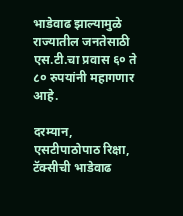भाडेवाढ झाल्यामुळे राज्यातील जनतेसाठी एस.टी.चा प्रवास ६० ते ८० रुपयांनी महागणार आहे.

दरम्यान, एसटीपाठोपाठ रिक्षा, टॅक्सीची भाडेवाढ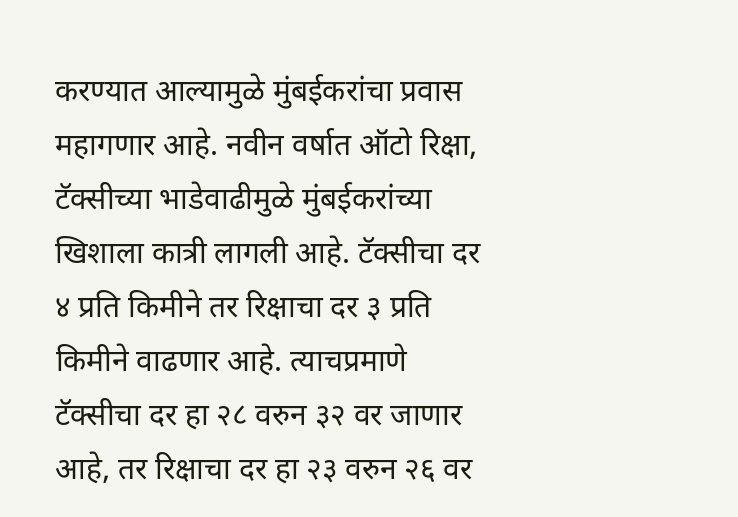करण्यात आल्यामुळे मुंबईकरांचा प्रवास महागणार आहे. नवीन वर्षात ऑटो रिक्षा, टॅक्सीच्या भाडेवाढीमुळे मुंबईकरांच्या खिशाला कात्री लागली आहे. टॅक्सीचा दर ४ प्रति किमीने तर रिक्षाचा दर ३ प्रति किमीने वाढणार आहे. त्याचप्रमाणे टॅक्सीचा दर हा २८ वरुन ३२ वर जाणार आहे, तर रिक्षाचा दर हा २३ वरुन २६ वर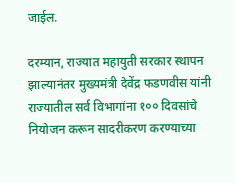जाईल.

दरम्यान, राज्यात महायुती सरकार स्थापन झाल्यानंतर मुख्यमंत्री देवेंद्र फडणवीस यांनी राज्यातील सर्व विभागांना १०० दिवसांचे नियोजन करून सादरीकरण करण्याच्या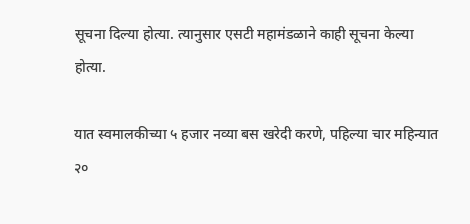सूचना दिल्या होत्या. त्यानुसार एसटी महामंडळाने काही सूचना केल्या होत्या.

यात स्वमालकीच्या ५ हजार नव्या बस खरेदी करणे, पहिल्या चार महिन्यात २०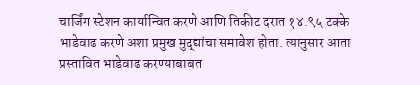चार्जिंग स्टेशन कार्यान्वित करणे आणि तिकीट दरात १४.९५ टक्के भाडेवाढ करणे अशा प्रमुख मुद्द्यांचा समावेश होता. त्यानुसार आता प्रस्तावित भाडेवाढ करण्याबाबत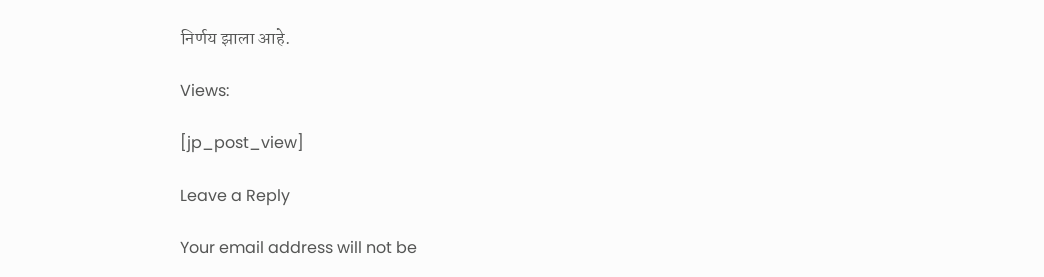निर्णय झाला आहे.

Views:

[jp_post_view]

Leave a Reply

Your email address will not be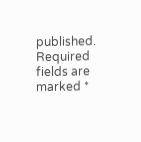published. Required fields are marked *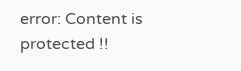error: Content is protected !!